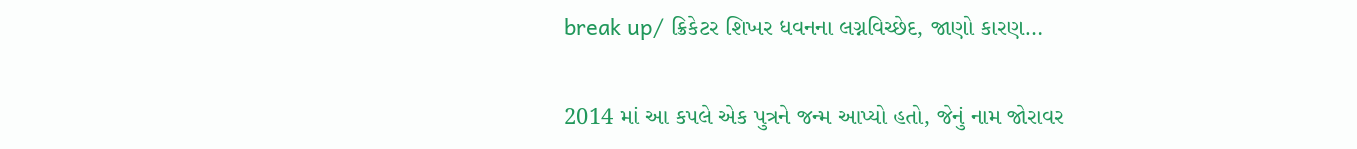break up/ ક્રિકેટર શિખર ધવનના લગ્નવિચ્છેદ, જાણો કારણ…

2014 માં આ કપલે એક પુત્રને જન્મ આપ્યો હતો, જેનું નામ જોરાવર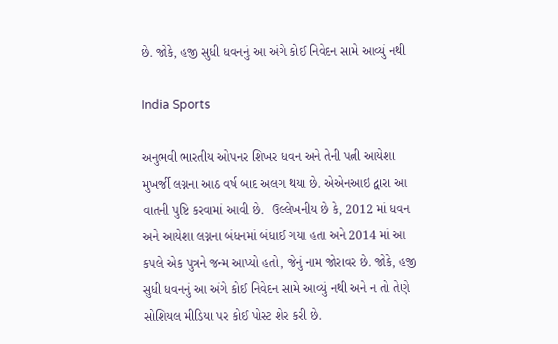છે. જોકે, હજી સુધી ધવનનું આ અંગે કોઈ નિવેદન સામે આવ્યું નથી

India Sports

અનુભવી ભારતીય ઓપનર શિખર ધવન અને તેની પત્ની આયેશા મુખર્જી લગ્નના આઠ વર્ષ બાદ અલગ થયા છે. એએનઆઇ દ્વારા આ વાતની પુષ્ટિ કરવામાં આવી છે.  ઉલ્લેખનીય છે કે, 2012 માં ધવન અને આયેશા લગ્નના બંધનમાં બંધાઈ ગયા હતા અને 2014 માં આ કપલે એક પુત્રને જન્મ આપ્યો હતો, જેનું નામ જોરાવર છે. જોકે, હજી સુધી ધવનનું આ અંગે કોઈ નિવેદન સામે આવ્યું નથી અને ન તો તેણે સોશિયલ મીડિયા પર કોઈ પોસ્ટ શેર કરી છે.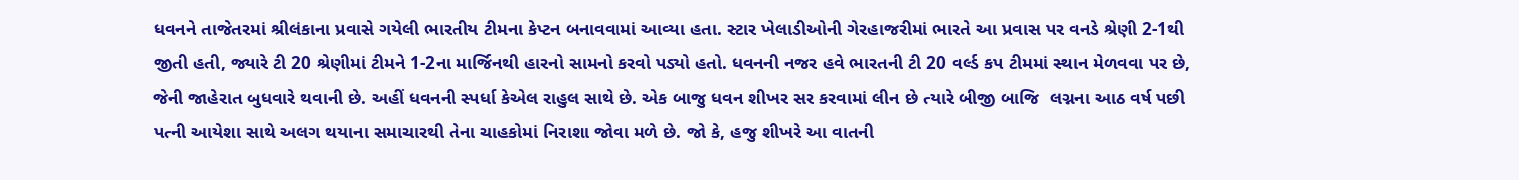ધવનને તાજેતરમાં શ્રીલંકાના પ્રવાસે ગયેલી ભારતીય ટીમના કેપ્ટન બનાવવામાં આવ્યા હતા. સ્ટાર ખેલાડીઓની ગેરહાજરીમાં ભારતે આ પ્રવાસ પર વનડે શ્રેણી 2-1થી જીતી હતી, જ્યારે ટી 20 શ્રેણીમાં ટીમને 1-2ના માર્જિનથી હારનો સામનો કરવો પડ્યો હતો. ધવનની નજર હવે ભારતની ટી 20 વર્લ્ડ કપ ટીમમાં સ્થાન મેળવવા પર છે, જેની જાહેરાત બુધવારે થવાની છે. અહીં ધવનની સ્પર્ધા કેએલ રાહુલ સાથે છે. એક બાજુ ધવન શીખર સર કરવામાં લીન છે ત્યારે બીજી બાજિ  લગ્નના આઠ વર્ષ પછી પત્ની આયેશા સાથે અલગ થયાના સમાચારથી તેના ચાહકોમાં નિરાશા જોવા મળે છે. જો કે, હજુ શીખરે આ વાતની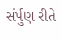સંર્પુણ રીતે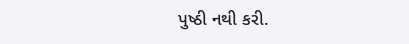પુષ્ઠી નથી કરી.